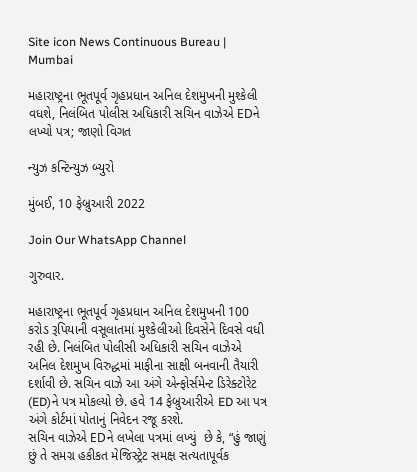Site icon News Continuous Bureau | Mumbai

મહારાષ્ટ્રના ભૂતપૂર્વ ગૃહપ્રધાન અનિલ દેશમુખની મુશ્કેલી વધશે, નિલંબિત પોલીસ અધિકારી સચિન વાઝેએ EDને લખ્યો પત્ર; જાણો વિગત

ન્યુઝ કન્ટિન્યુઝ બ્યુરો

મુંબઈ, 10 ફેબ્રુઆરી 2022

Join Our WhatsApp Channel

ગુરુવાર.

મહારાષ્ટ્રના ભૂતપૂર્વ ગૃહપ્રધાન અનિલ દેશમુખની 100 કરોડ રૂપિયાની વસૂલાતમાં મુશ્કેલીઓ દિવસેને દિવસે વધી રહી છે. નિલંબિત પોલીસી અધિકારી સચિન વાઝેએ અનિલ દેશમુખ વિરુદ્ધમાં માફીના સાક્ષી બનવાની તૈયારી દર્શાવી છે. સચિન વાઝે આ અંગે એન્ફોર્સમેન્ટ ડિરેક્ટોરેટ (ED)ને પત્ર મોકલ્યો છે. હવે 14 ફેબ્રુઆરીએ ED આ પત્ર અંગે કોર્ટમાં પોતાનું નિવેદન રજૂ કરશે.
સચિન વાઝેએ EDને લખેલા પત્રમાં લખ્યું  છે કે, “હું જાણું છું તે સમગ્ર હકીકત મેજિસ્ટ્રેટ સમક્ષ સત્યતાપૂર્વક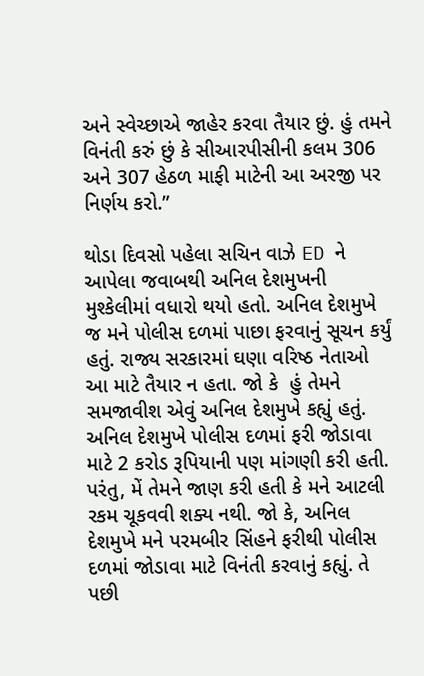અને સ્વેચ્છાએ જાહેર કરવા તૈયાર છું. હું તમને વિનંતી કરું છું કે સીઆરપીસીની કલમ 306 અને 307 હેઠળ માફી માટેની આ અરજી પર નિર્ણય કરો.”

થોડા દિવસો પહેલા સચિન વાઝે ED ને આપેલા જવાબથી અનિલ દેશમુખની મુશ્કેલીમાં વધારો થયો હતો. અનિલ દેશમુખે જ મને પોલીસ દળમાં પાછા ફરવાનું સૂચન કર્યું હતું. રાજ્ય સરકારમાં ઘણા વરિષ્ઠ નેતાઓ આ માટે તૈયાર ન હતા. જો કે  હું તેમને સમજાવીશ એવું અનિલ દેશમુખે કહ્યું હતું. અનિલ દેશમુખે પોલીસ દળમાં ફરી જોડાવા માટે 2 કરોડ રૂપિયાની પણ માંગણી કરી હતી. પરંતુ, મેં તેમને જાણ કરી હતી કે મને આટલી રકમ ચૂકવવી શક્ય નથી. જો કે, અનિલ દેશમુખે મને પરમબીર સિંહને ફરીથી પોલીસ દળમાં જોડાવા માટે વિનંતી કરવાનું કહ્યું. તે પછી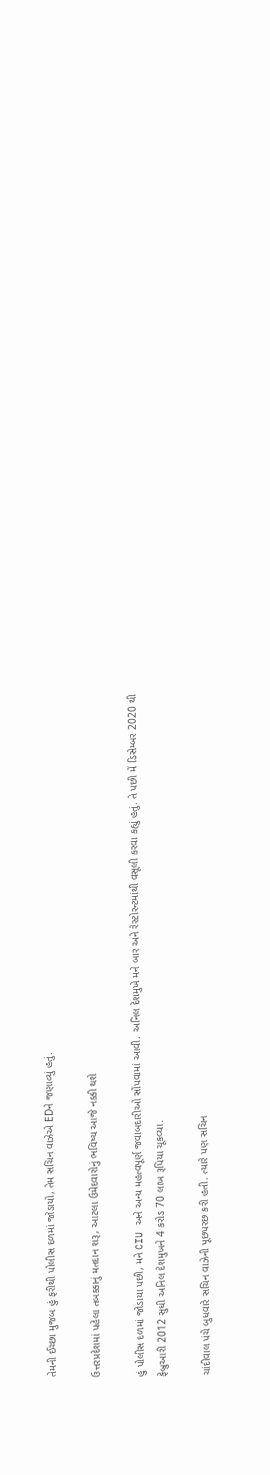તેમની ઈચ્છા મુજબ હું ફરીથી પોલીસ દળમાં જોડાયો, તેમ સચિન વાઝેએ EDને જણાવ્યું હતું.

ઉત્તરપ્રદેશમાં પહેલા તબક્કાનું મતદાન શરૂ, આટલા ઉમેદવારોનું ભવિષ્ય આજે નક્કી થશે

હું પોલીસ દળમાં જોડાયા પછી, મને CIU અને અન્ય મહત્વપૂર્ણ જવાબદારીઓ સોંપવામાં આવી. અનિલ દેશમુખે મને બાર અને રેસ્ટોરન્ટમાંથી વસૂલી કરવા કહ્યું હતું. તે પછી મેં ડિસેમ્બર 2020 થી ફેબ્રુઆરી 2012 સુધી અનિલ દેશમુખને 4 કરોડ 70 લાખ રૂપિયા ચૂકવ્યા.

ચાંદીવાલ પંચે બુધવારે સચિન વાઝેની પૂછપરછ કરી હતી. ત્યારે પણ સચિન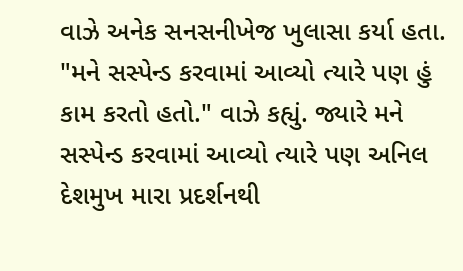વાઝે અનેક સનસનીખેજ ખુલાસા કર્યા હતા. "મને સસ્પેન્ડ કરવામાં આવ્યો ત્યારે પણ હું કામ કરતો હતો." વાઝે કહ્યું. જ્યારે મને સસ્પેન્ડ કરવામાં આવ્યો ત્યારે પણ અનિલ દેશમુખ મારા પ્રદર્શનથી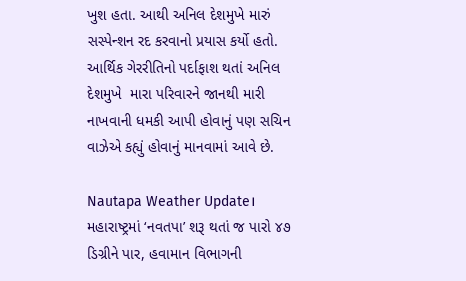ખુશ હતા. આથી અનિલ દેશમુખે મારું સસ્પેન્શન રદ કરવાનો પ્રયાસ કર્યો હતો. આર્થિક ગેરરીતિનો પર્દાફાશ થતાં અનિલ દેશમુખે  મારા પરિવારને જાનથી મારી નાખવાની ધમકી આપી હોવાનું પણ સચિન વાઝેએ કહ્યું હોવાનું માનવામાં આવે છે.

Nautapa Weather Update। મહારાષ્ટ્રમાં ‘નવતપા’ શરૂ થતાં જ પારો ૪૭ ડિગ્રીને પાર, હવામાન વિભાગની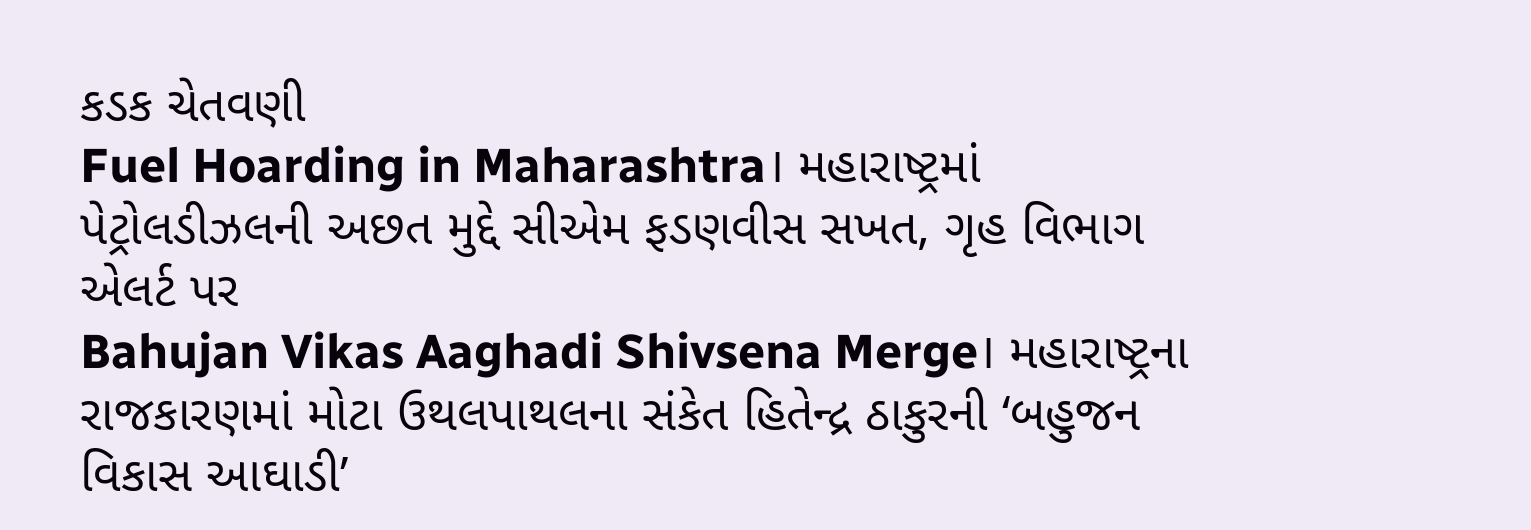કડક ચેતવણી
Fuel Hoarding in Maharashtra। મહારાષ્ટ્રમાં પેટ્રોલડીઝલની અછત મુદ્દે સીએમ ફડણવીસ સખત, ગૃહ વિભાગ એલર્ટ પર
Bahujan Vikas Aaghadi Shivsena Merge। મહારાષ્ટ્રના રાજકારણમાં મોટા ઉથલપાથલના સંકેત હિતેન્દ્ર ઠાકુરની ‘બહુજન વિકાસ આઘાડી’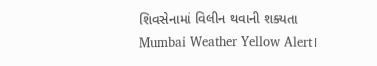શિવસેનામાં વિલીન થવાની શક્યતા
Mumbai Weather Yellow Alert।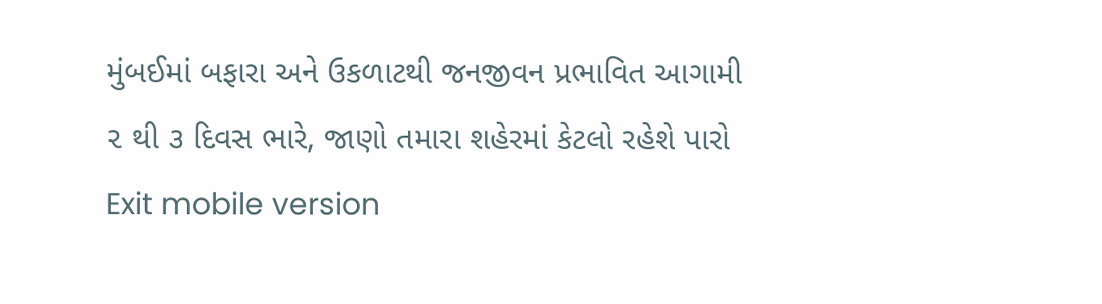મુંબઈમાં બફારા અને ઉકળાટથી જનજીવન પ્રભાવિત આગામી ૨ થી ૩ દિવસ ભારે, જાણો તમારા શહેરમાં કેટલો રહેશે પારો
Exit mobile version